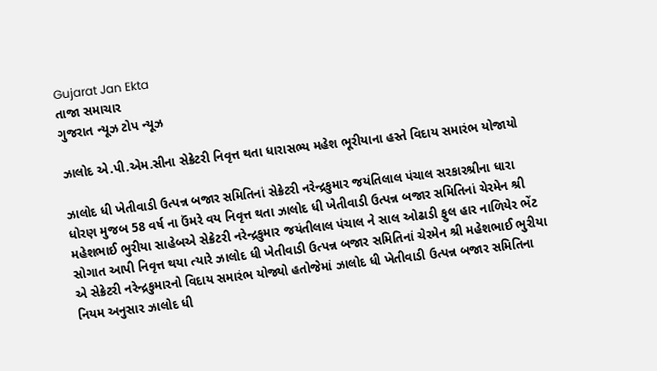Gujarat Jan Ekta
તાજા સમાચાર
ગુજરાત ન્યૂઝ ટોપ ન્યૂઝ

ઝાલોદ એ.પી.એમ.સીના સેક્રેટરી નિવૃત્ત થતા ધારાસભ્ય મહેશ ભૂરીયાના હસ્તે વિદાય સમારંભ યોજાયો

ઝાલોદ ધી ખેતીવાડી ઉત્પન્ન બજાર સમિતિનાં સેક્રેટરી નરેન્દ્રકુમાર જયંતિલાલ પંચાલ સરકારશ્રીના ધારા ધોરણ મુજબ 58 વર્ષ ના ઉંમરે વય નિવૃત્ત થતા ઝાલોદ ધી ખેતીવાડી ઉત્પન્ન બજાર સમિતિનાં ચેરમેન શ્રી મહેશભાઈ ભુરીયા સાહેબએ સેક્રેટરી નરેન્દ્રકુમાર જયંતીલાલ પંચાલ ને સાલ ઓઢાડી ફુલ હાર નાળિયેર ભેંટ સોગાત આપી નિવૃત્ત થયા ત્યારે ઝાલોદ ધી ખેતીવાડી ઉત્પન્ન બજાર સમિતિનાં ચેરમેન શ્રી મહેશભાઈ ભુરીયા એ સેક્રેટરી નરેન્દ્રકુમારનો વિદાય સમારંભ યોજ્યો હતોજેમાં ઝાલોદ ધી ખેતીવાડી ઉત્પન્ન બજાર સમિતિના નિયમ અનુસાર ઝાલોદ ધી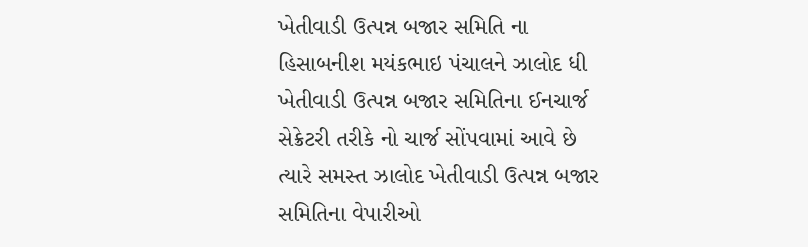ખેતીવાડી ઉત્પન્ન બજાર સમિતિ ના હિસાબનીશ મયંકભાઇ પંચાલને ઝાલોદ ધી ખેતીવાડી ઉત્પન્ન બજાર સમિતિના ઈનચાર્જ સેક્રેટરી તરીકે નો ચાર્જ સોંપવામાં આવે છે ત્યારે સમસ્ત ઝાલોદ ખેતીવાડી ઉત્પન્ન બજાર સમિતિના વેપારીઓ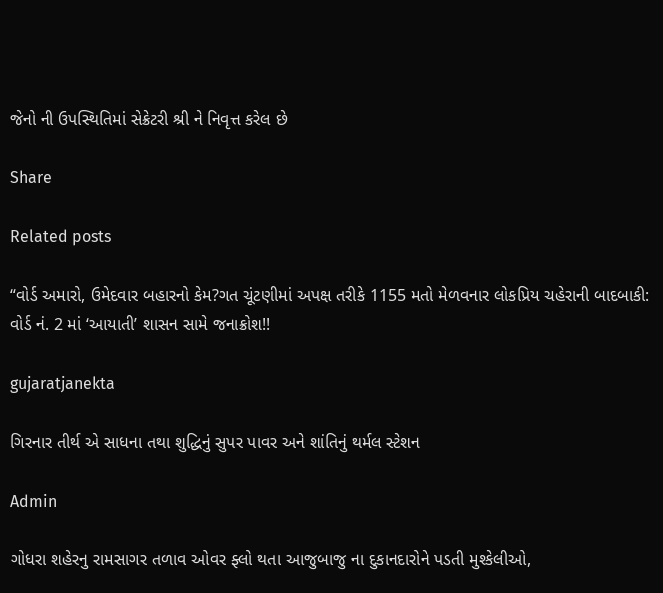જેનો ની ઉપસ્થિતિમાં સેક્રેટરી શ્રી ને નિવૃત્ત કરેલ છે

Share

Related posts

“વોર્ડ અમારો, ઉમેદવાર બહારનો કેમ?ગત ચૂંટણીમાં અપક્ષ તરીકે 1155 મતો મેળવનાર લોકપ્રિય ચહેરાની બાદબાકી: વોર્ડ નં. 2 માં ‘આયાતી’ શાસન સામે જનાક્રોશ!!

gujaratjanekta

ગિરનાર તીર્થ એ સાધના તથા શુદ્ધિનું સુપર પાવર અને શાંતિનું થર્મલ સ્ટેશન

Admin

ગોધરા શહેરનુ રામસાગર તળાવ ઓવર ફ્લો થતા આજુબાજુ ના દુકાનદારોને પડતી મુશ્કેલીઓ,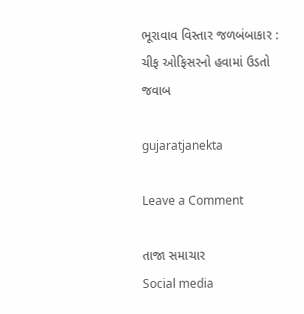ભૂરાવાવ વિસ્તાર જળબંબાકાર : ચીફ ઓફિસરનો હવામાં ઉડતો જવાબ

gujaratjanekta

Leave a Comment

તાજા સમાચાર
Social media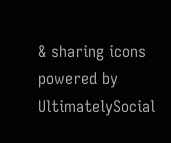& sharing icons powered by UltimatelySocial